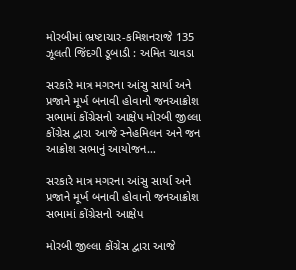મોરબીમાં ભ્રષ્ટાચાર-કમિશનરાજે 135 ઝૂલતી જિંદગી ડૂબાડી : અમિત ચાવડા

સરકારે માત્ર મગરના આંસુ સાર્યા અને પ્રજાને મૂર્ખ બનાવી હોવાનો જનઆક્રોશ સભામાં કોંગ્રેસનો આક્ષેપ મોરબી જીલ્લા કોંગ્રેસ દ્વારા આજે સ્નેહમિલન અને જન આક્રોશ સભાનું આયોજન…

સરકારે માત્ર મગરના આંસુ સાર્યા અને પ્રજાને મૂર્ખ બનાવી હોવાનો જનઆક્રોશ સભામાં કોંગ્રેસનો આક્ષેપ

મોરબી જીલ્લા કોંગ્રેસ દ્વારા આજે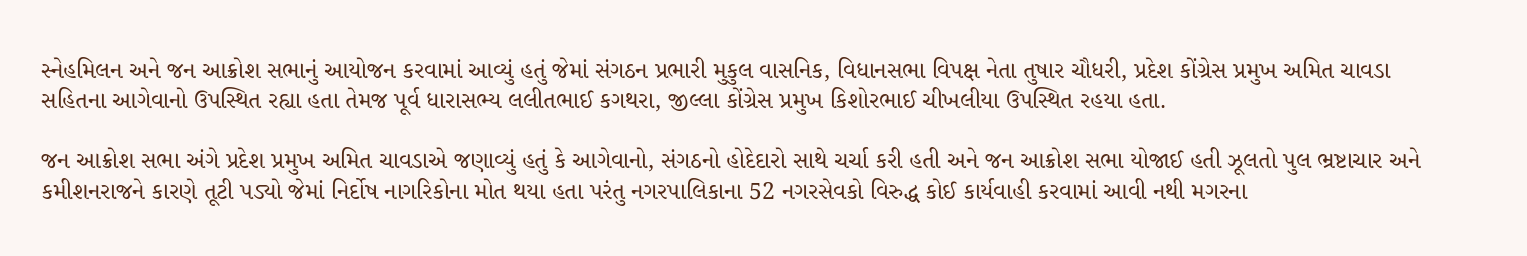સ્નેહમિલન અને જન આક્રોશ સભાનું આયોજન કરવામાં આવ્યું હતું જેમાં સંગઠન પ્રભારી મુકુલ વાસનિક, વિધાનસભા વિપક્ષ નેતા તુષાર ચૌધરી, પ્રદેશ કોંગ્રેસ પ્રમુખ અમિત ચાવડા સહિતના આગેવાનો ઉપસ્થિત રહ્યા હતા તેમજ પૂર્વ ધારાસભ્ય લલીતભાઈ કગથરા, જીલ્લા કોંગ્રેસ પ્રમુખ કિશોરભાઈ ચીખલીયા ઉપસ્થિત રહયા હતા.

જન આક્રોશ સભા અંગે પ્રદેશ પ્રમુખ અમિત ચાવડાએ જણાવ્યું હતું કે આગેવાનો, સંગઠનો હોદેદારો સાથે ચર્ચા કરી હતી અને જન આક્રોશ સભા યોજાઈ હતી ઝૂલતો પુલ ભ્રષ્ટાચાર અને કમીશનરાજને કારણે તૂટી પડ્યો જેમાં નિર્દોષ નાગરિકોના મોત થયા હતા પરંતુ નગરપાલિકાના 52 નગરસેવકો વિરુદ્ધ કોઈ કાર્યવાહી કરવામાં આવી નથી મગરના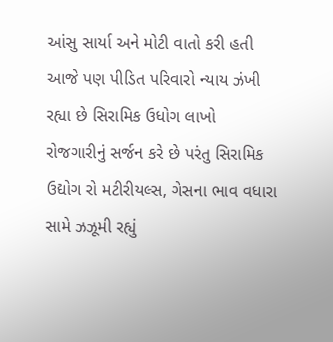આંસુ સાર્યા અને મોટી વાતો કરી હતી આજે પણ પીડિત પરિવારો ન્યાય ઝંખી રહ્યા છે સિરામિક ઉધોગ લાખો રોજગારીનું સર્જન કરે છે પરંતુ સિરામિક ઉદ્યોગ રો મટીરીયલ્સ, ગેસના ભાવ વધારા સામે ઝઝૂમી રહ્યું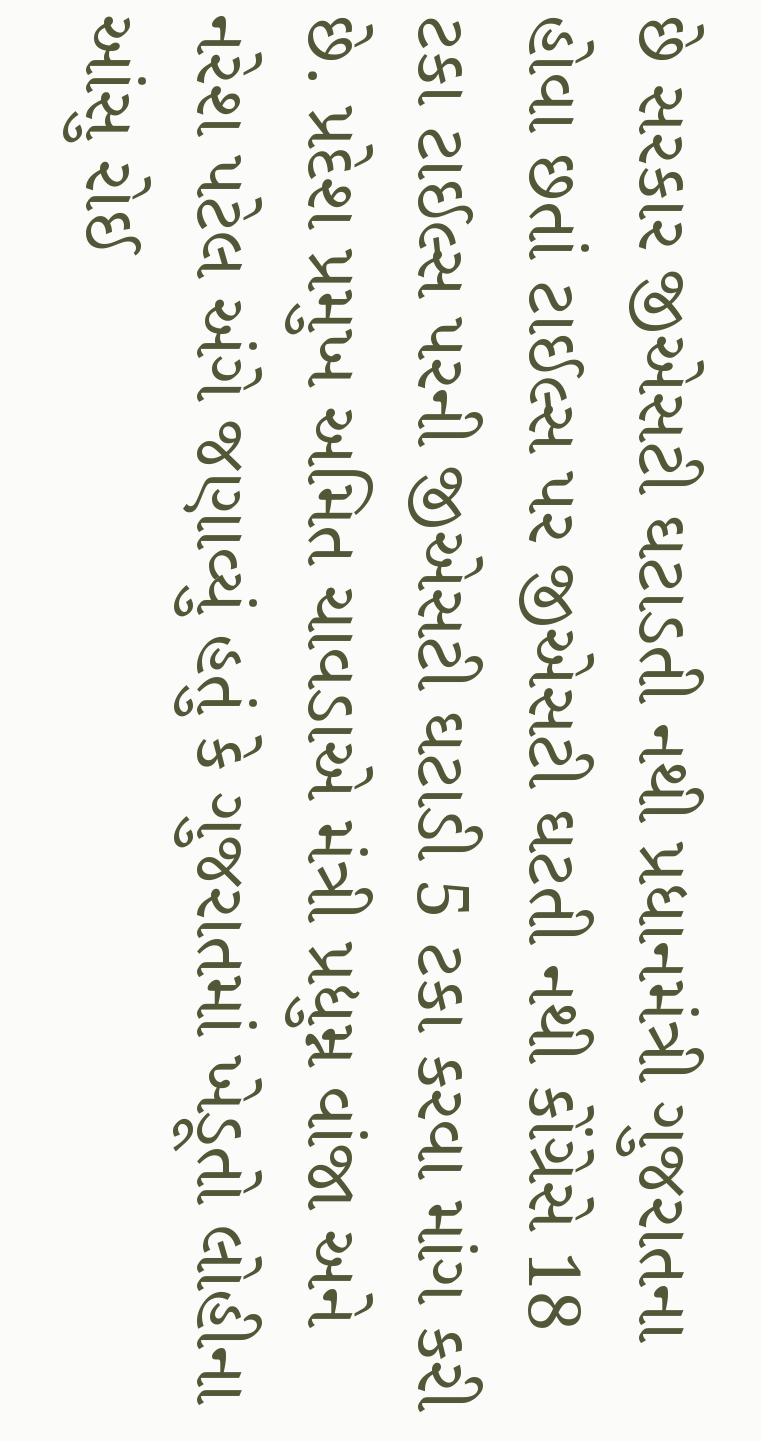છે સરકાર જીએસટી ઘટાડતી નથી પ્રધાનમંત્રી ગુજરાતના હોવા છતાં ટાઈલ્સ પર જીએસટી ઘટતી નથી કોંગ્રેસે 18 ટકા ટાઈલ્સ પરની જીએસટી ઘટાડી 5 ટકા કરવા માંગ કરી છે. પ્રદેશ પ્રમુખ અમિત ચાવડાએ મંત્રી પ્રદ્યુમ્ન વાંજા અને નરેશ પટેલ અંગે જણાવ્યું હતું કે ગુજરાતમાં ખેડૂતો લોહીના આંસુ રોઈ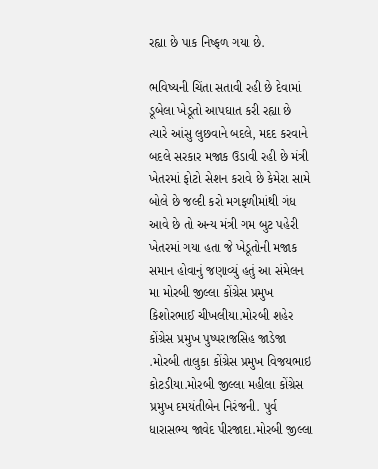રહ્યા છે પાક નિષ્ફળ ગયા છે.

ભવિષ્યની ચિંતા સતાવી રહી છે દેવામાં ડૂબેલા ખેડૂતો આપઘાત કરી રહ્યા છે ત્યારે આંસુ લુછવાને બદલે, મદદ કરવાને બદલે સરકાર મજાક ઉડાવી રહી છે મંત્રી ખેતરમાં ફોટો સેશન કરાવે છે કેમેરા સામે બોલે છે જલ્દી કરો મગફળીમાંથી ગંધ આવે છે તો અન્ય મંત્રી ગમ બુટ પહેરી ખેતરમાં ગયા હતા જે ખેડૂતોની મજાક સમાન હોવાનું જણાવ્યું હતું આ સંમેલન મા મોરબી જીલ્લા કોંગ્રેસ પ્રમુખ કિશોરભાઈ ચીખલીયા.મોરબી શહેર કોંગ્રેસ પ્રમુખ પુષ્પરાજસિહ જાડેજા .મોરબી તાલુકા કોંગ્રેસ પ્રમુખ વિજયભાઇ કોટડીયા.મોરબી જીલ્લા મહીલા કોંગ્રેસ પ્રમુખ દમયંતીબેન નિરંજની. પુર્વ ધારાસભ્ય જાવેદ પીરજાદા.મોરબી જીલ્લા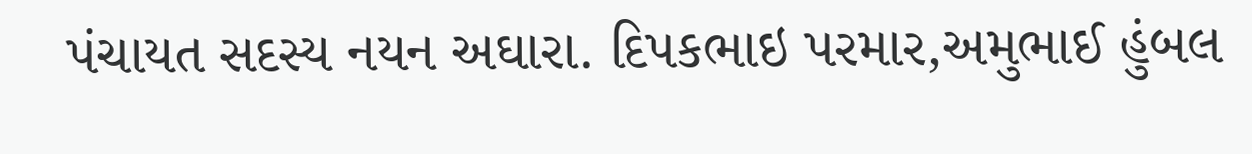પંચાયત સદસ્ય નયન અઘારા. દિપકભાઇ પરમાર,અમુભાઈ હુંબલ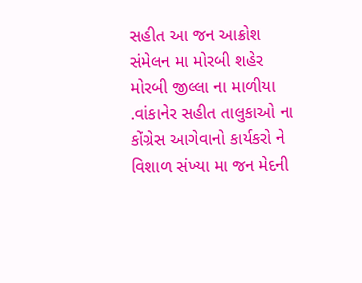સહીત આ જન આક્રોશ સંમેલન મા મોરબી શહેર મોરબી જીલ્લા ના માળીયા .વાંકાનેર સહીત તાલુકાઓ ના કોંગ્રેસ આગેવાનો કાર્યકરો ને વિશાળ સંખ્યા મા જન મેદની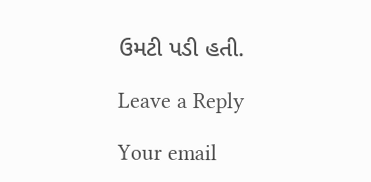ઉમટી પડી હતી.

Leave a Reply

Your email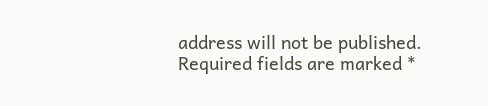address will not be published. Required fields are marked *